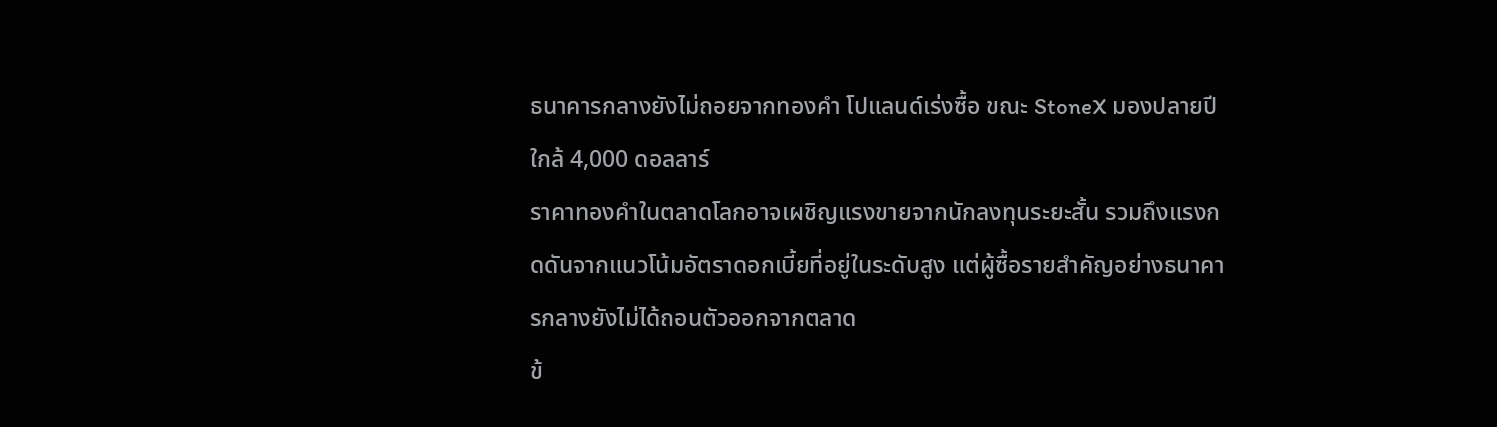ธนาคารกลางยังไม่ถอยจากทองคำ โปแลนด์เร่งซื้อ ขณะ StoneX มองปลายปีใกล้ 4,000 ดอลลาร์
ราคาทองคำในตลาดโลกอาจเผชิญแรงขายจากนักลงทุนระยะสั้น รวมถึงแรงกดดันจากแนวโน้มอัตราดอกเบี้ยที่อยู่ในระดับสูง แต่ผู้ซื้อรายสำคัญอย่างธนาคารกลางยังไม่ได้ถอนตัวออกจากตลาด
ข้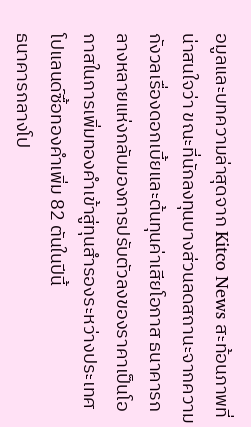อมูลและบทความล่าสุดจาก Kitco News สะท้อนภาพที่น่าสนใจว่า ขณะที่นักลงทุนบางส่วนลดสถานะจากความกังวลเรื่องดอกเบี้ยและต้นทุนค่าเสียโอกาส ธนาคารกลางหลายแห่งกลับมองการปรับตัวลงของราคาเป็นโอกาสในการเพิ่มทองคำเข้าสู่ทุนสำรองระหว่างประเทศ
โปแลนด์ซื้อทองคำเพิ่ม 82 ตันในปีนี้
ธนาคารกลางโป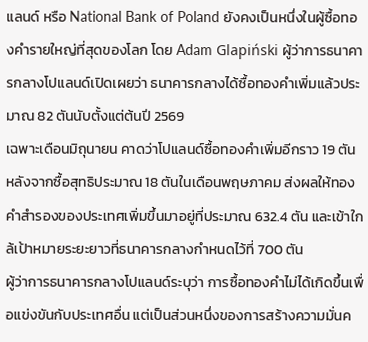แลนด์ หรือ National Bank of Poland ยังคงเป็นหนึ่งในผู้ซื้อทองคำรายใหญ่ที่สุดของโลก โดย Adam Glapiński ผู้ว่าการธนาคารกลางโปแลนด์เปิดเผยว่า ธนาคารกลางได้ซื้อทองคำเพิ่มแล้วประมาณ 82 ตันนับตั้งแต่ต้นปี 2569
เฉพาะเดือนมิถุนายน คาดว่าโปแลนด์ซื้อทองคำเพิ่มอีกราว 19 ตัน หลังจากซื้อสุทธิประมาณ 18 ตันในเดือนพฤษภาคม ส่งผลให้ทองคำสำรองของประเทศเพิ่มขึ้นมาอยู่ที่ประมาณ 632.4 ตัน และเข้าใกล้เป้าหมายระยะยาวที่ธนาคารกลางกำหนดไว้ที่ 700 ตัน
ผู้ว่าการธนาคารกลางโปแลนด์ระบุว่า การซื้อทองคำไม่ได้เกิดขึ้นเพื่อแข่งขันกับประเทศอื่น แต่เป็นส่วนหนึ่งของการสร้างความมั่นค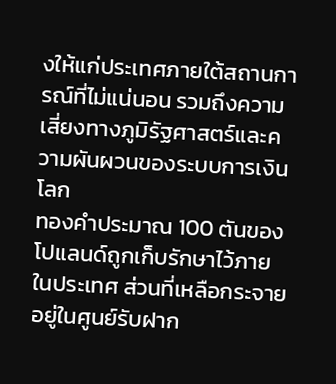งให้แก่ประเทศภายใต้สถานการณ์ที่ไม่แน่นอน รวมถึงความเสี่ยงทางภูมิรัฐศาสตร์และความผันผวนของระบบการเงินโลก
ทองคำประมาณ 100 ตันของโปแลนด์ถูกเก็บรักษาไว้ภายในประเทศ ส่วนที่เหลือกระจายอยู่ในศูนย์รับฝาก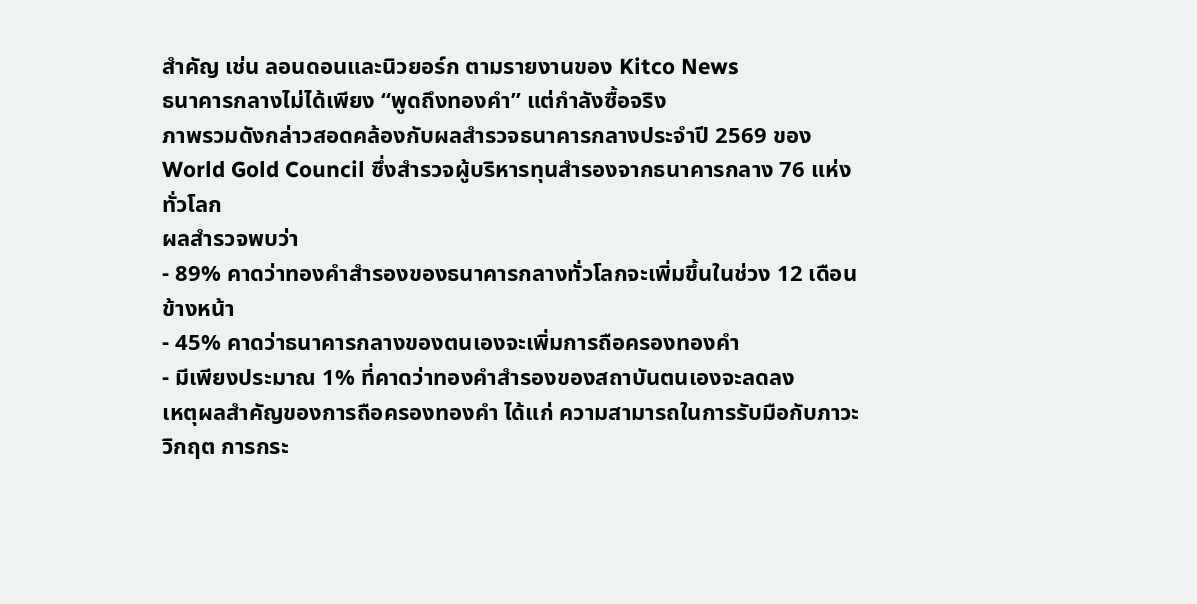สำคัญ เช่น ลอนดอนและนิวยอร์ก ตามรายงานของ Kitco News
ธนาคารกลางไม่ได้เพียง “พูดถึงทองคำ” แต่กำลังซื้อจริง
ภาพรวมดังกล่าวสอดคล้องกับผลสำรวจธนาคารกลางประจำปี 2569 ของ World Gold Council ซึ่งสำรวจผู้บริหารทุนสำรองจากธนาคารกลาง 76 แห่งทั่วโลก
ผลสำรวจพบว่า
- 89% คาดว่าทองคำสำรองของธนาคารกลางทั่วโลกจะเพิ่มขึ้นในช่วง 12 เดือนข้างหน้า
- 45% คาดว่าธนาคารกลางของตนเองจะเพิ่มการถือครองทองคำ
- มีเพียงประมาณ 1% ที่คาดว่าทองคำสำรองของสถาบันตนเองจะลดลง
เหตุผลสำคัญของการถือครองทองคำ ได้แก่ ความสามารถในการรับมือกับภาวะวิกฤต การกระ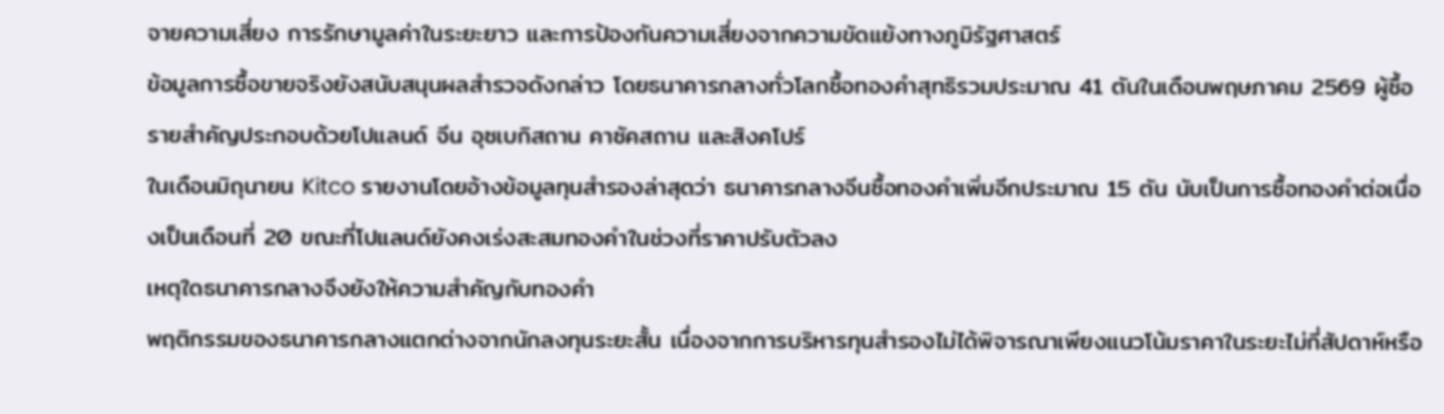จายความเสี่ยง การรักษามูลค่าในระยะยาว และการป้องกันความเสี่ยงจากความขัดแย้งทางภูมิรัฐศาสตร์
ข้อมูลการซื้อขายจริงยังสนับสนุนผลสำรวจดังกล่าว โดยธนาคารกลางทั่วโลกซื้อทองคำสุทธิรวมประมาณ 41 ตันในเดือนพฤษภาคม 2569 ผู้ซื้อรายสำคัญประกอบด้วยโปแลนด์ จีน อุซเบกิสถาน คาซัคสถาน และสิงคโปร์
ในเดือนมิถุนายน Kitco รายงานโดยอ้างข้อมูลทุนสำรองล่าสุดว่า ธนาคารกลางจีนซื้อทองคำเพิ่มอีกประมาณ 15 ตัน นับเป็นการซื้อทองคำต่อเนื่องเป็นเดือนที่ 20 ขณะที่โปแลนด์ยังคงเร่งสะสมทองคำในช่วงที่ราคาปรับตัวลง
เหตุใดธนาคารกลางจึงยังให้ความสำคัญกับทองคำ
พฤติกรรมของธนาคารกลางแตกต่างจากนักลงทุนระยะสั้น เนื่องจากการบริหารทุนสำรองไม่ได้พิจารณาเพียงแนวโน้มราคาในระยะไม่กี่สัปดาห์หรือ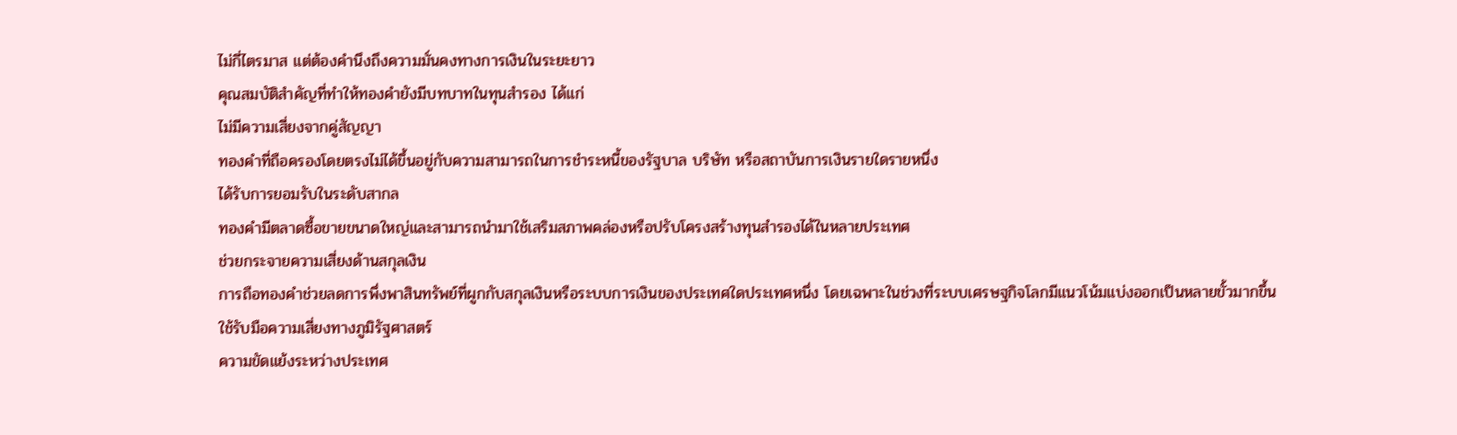ไม่กี่ไตรมาส แต่ต้องคำนึงถึงความมั่นคงทางการเงินในระยะยาว
คุณสมบัติสำคัญที่ทำให้ทองคำยังมีบทบาทในทุนสำรอง ได้แก่
ไม่มีความเสี่ยงจากคู่สัญญา
ทองคำที่ถือครองโดยตรงไม่ได้ขึ้นอยู่กับความสามารถในการชำระหนี้ของรัฐบาล บริษัท หรือสถาบันการเงินรายใดรายหนึ่ง
ได้รับการยอมรับในระดับสากล
ทองคำมีตลาดซื้อขายขนาดใหญ่และสามารถนำมาใช้เสริมสภาพคล่องหรือปรับโครงสร้างทุนสำรองได้ในหลายประเทศ
ช่วยกระจายความเสี่ยงด้านสกุลเงิน
การถือทองคำช่วยลดการพึ่งพาสินทรัพย์ที่ผูกกับสกุลเงินหรือระบบการเงินของประเทศใดประเทศหนึ่ง โดยเฉพาะในช่วงที่ระบบเศรษฐกิจโลกมีแนวโน้มแบ่งออกเป็นหลายขั้วมากขึ้น
ใช้รับมือความเสี่ยงทางภูมิรัฐศาสตร์
ความขัดแย้งระหว่างประเทศ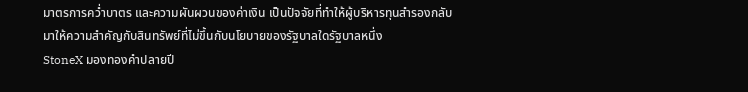มาตรการคว่ำบาตร และความผันผวนของค่าเงิน เป็นปัจจัยที่ทำให้ผู้บริหารทุนสำรองกลับมาให้ความสำคัญกับสินทรัพย์ที่ไม่ขึ้นกับนโยบายของรัฐบาลใดรัฐบาลหนึ่ง
StoneX มองทองคำปลายปี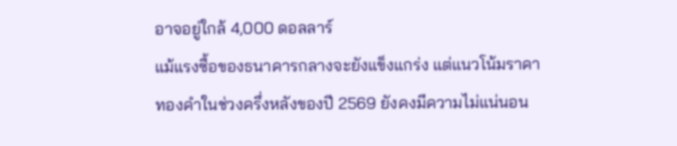อาจอยู่ใกล้ 4,000 ดอลลาร์
แม้แรงซื้อของธนาคารกลางจะยังแข็งแกร่ง แต่แนวโน้มราคาทองคำในช่วงครึ่งหลังของปี 2569 ยังคงมีความไม่แน่นอน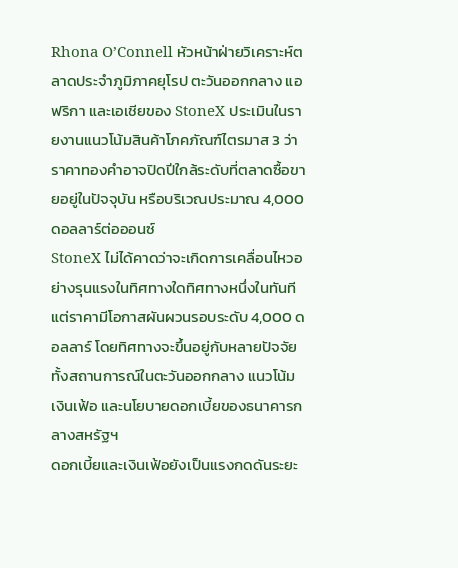Rhona O’Connell หัวหน้าฝ่ายวิเคราะห์ตลาดประจำภูมิภาคยุโรป ตะวันออกกลาง แอฟริกา และเอเชียของ StoneX ประเมินในรายงานแนวโน้มสินค้าโภคภัณฑ์ไตรมาส 3 ว่า ราคาทองคำอาจปิดปีใกล้ระดับที่ตลาดซื้อขายอยู่ในปัจจุบัน หรือบริเวณประมาณ 4,000 ดอลลาร์ต่อออนซ์
StoneX ไม่ได้คาดว่าจะเกิดการเคลื่อนไหวอย่างรุนแรงในทิศทางใดทิศทางหนึ่งในทันที แต่ราคามีโอกาสผันผวนรอบระดับ 4,000 ดอลลาร์ โดยทิศทางจะขึ้นอยู่กับหลายปัจจัย ทั้งสถานการณ์ในตะวันออกกลาง แนวโน้มเงินเฟ้อ และนโยบายดอกเบี้ยของธนาคารกลางสหรัฐฯ
ดอกเบี้ยและเงินเฟ้อยังเป็นแรงกดดันระยะ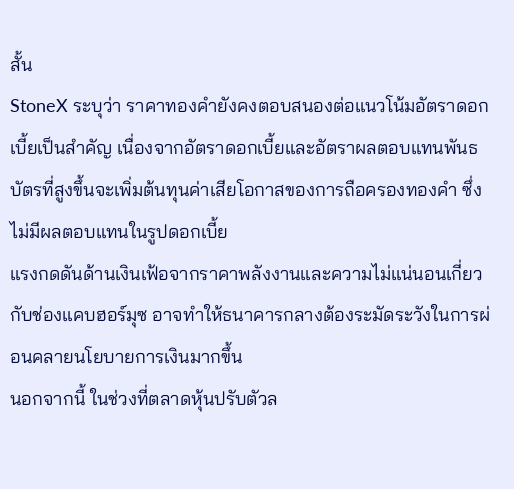สั้น
StoneX ระบุว่า ราคาทองคำยังคงตอบสนองต่อแนวโน้มอัตราดอกเบี้ยเป็นสำคัญ เนื่องจากอัตราดอกเบี้ยและอัตราผลตอบแทนพันธบัตรที่สูงขึ้นจะเพิ่มต้นทุนค่าเสียโอกาสของการถือครองทองคำ ซึ่งไม่มีผลตอบแทนในรูปดอกเบี้ย
แรงกดดันด้านเงินเฟ้อจากราคาพลังงานและความไม่แน่นอนเกี่ยวกับช่องแคบฮอร์มุซ อาจทำให้ธนาคารกลางต้องระมัดระวังในการผ่อนคลายนโยบายการเงินมากขึ้น
นอกจากนี้ ในช่วงที่ตลาดหุ้นปรับตัวล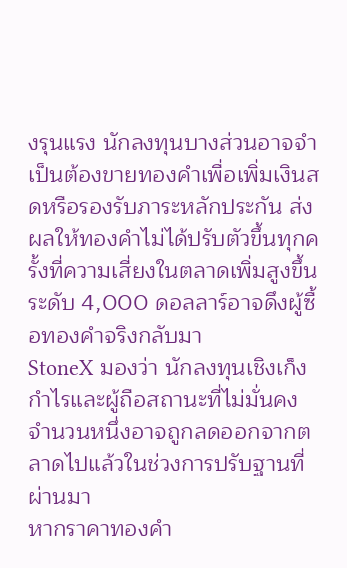งรุนแรง นักลงทุนบางส่วนอาจจำเป็นต้องขายทองคำเพื่อเพิ่มเงินสดหรือรองรับภาระหลักประกัน ส่งผลให้ทองคำไม่ได้ปรับตัวขึ้นทุกครั้งที่ความเสี่ยงในตลาดเพิ่มสูงขึ้น
ระดับ 4,000 ดอลลาร์อาจดึงผู้ซื้อทองคำจริงกลับมา
StoneX มองว่า นักลงทุนเชิงเก็งกำไรและผู้ถือสถานะที่ไม่มั่นคงจำนวนหนึ่งอาจถูกลดออกจากตลาดไปแล้วในช่วงการปรับฐานที่ผ่านมา
หากราคาทองคำ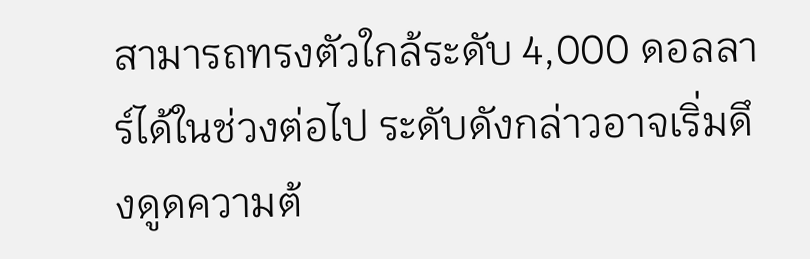สามารถทรงตัวใกล้ระดับ 4,000 ดอลลาร์ได้ในช่วงต่อไป ระดับดังกล่าวอาจเริ่มดึงดูดความต้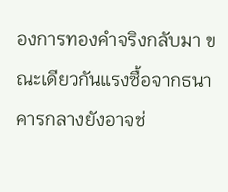องการทองคำจริงกลับมา ขณะเดียวกันแรงซื้อจากธนาคารกลางยังอาจช่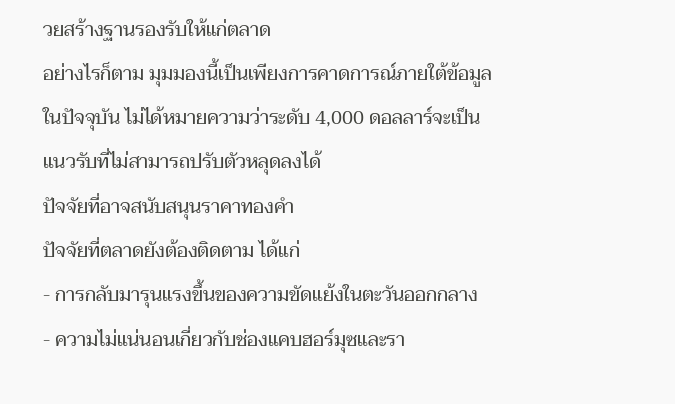วยสร้างฐานรองรับให้แก่ตลาด
อย่างไรก็ตาม มุมมองนี้เป็นเพียงการคาดการณ์ภายใต้ข้อมูลในปัจจุบัน ไม่ได้หมายความว่าระดับ 4,000 ดอลลาร์จะเป็นแนวรับที่ไม่สามารถปรับตัวหลุดลงได้
ปัจจัยที่อาจสนับสนุนราคาทองคำ
ปัจจัยที่ตลาดยังต้องติดตาม ได้แก่
- การกลับมารุนแรงขึ้นของความขัดแย้งในตะวันออกกลาง
- ความไม่แน่นอนเกี่ยวกับช่องแคบฮอร์มุซและรา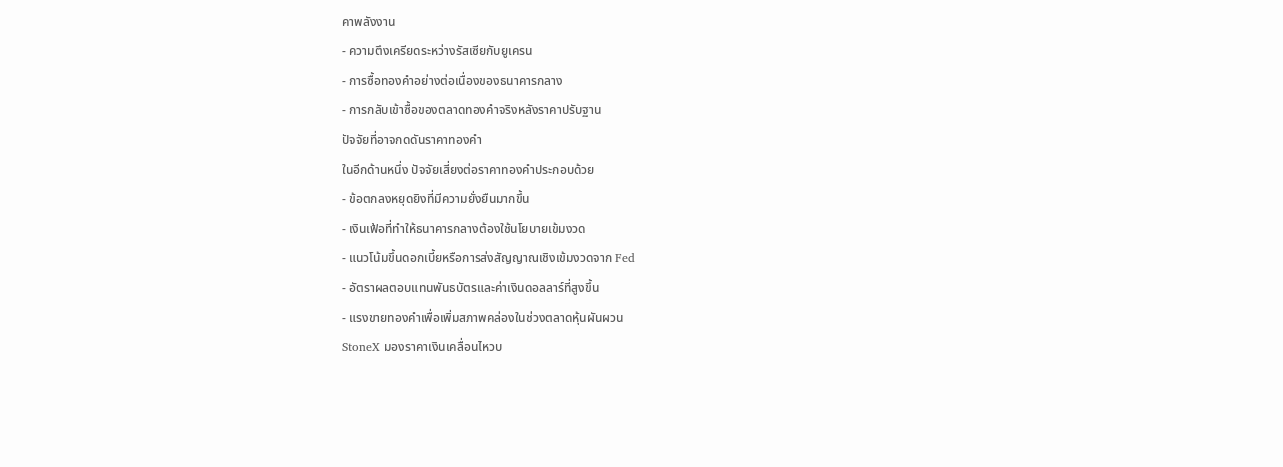คาพลังงาน
- ความตึงเครียดระหว่างรัสเซียกับยูเครน
- การซื้อทองคำอย่างต่อเนื่องของธนาคารกลาง
- การกลับเข้าซื้อของตลาดทองคำจริงหลังราคาปรับฐาน
ปัจจัยที่อาจกดดันราคาทองคำ
ในอีกด้านหนึ่ง ปัจจัยเสี่ยงต่อราคาทองคำประกอบด้วย
- ข้อตกลงหยุดยิงที่มีความยั่งยืนมากขึ้น
- เงินเฟ้อที่ทำให้ธนาคารกลางต้องใช้นโยบายเข้มงวด
- แนวโน้มขึ้นดอกเบี้ยหรือการส่งสัญญาณเชิงเข้มงวดจาก Fed
- อัตราผลตอบแทนพันธบัตรและค่าเงินดอลลาร์ที่สูงขึ้น
- แรงขายทองคำเพื่อเพิ่มสภาพคล่องในช่วงตลาดหุ้นผันผวน
StoneX มองราคาเงินเคลื่อนไหวบ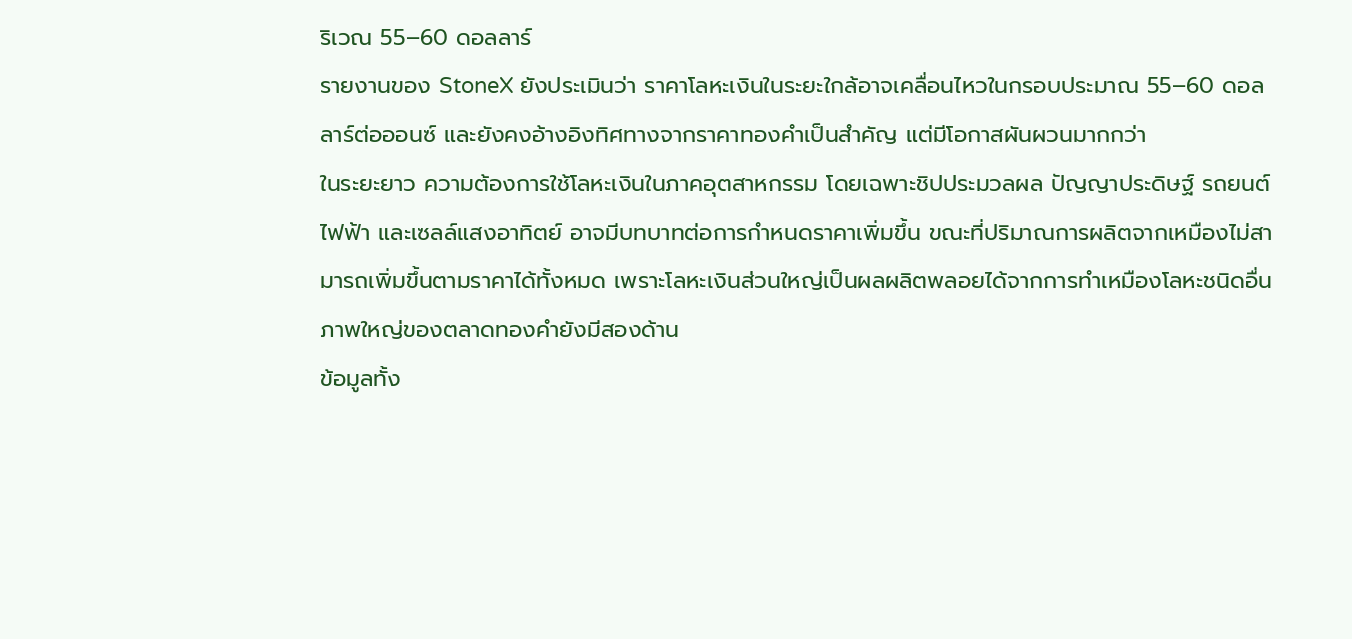ริเวณ 55–60 ดอลลาร์
รายงานของ StoneX ยังประเมินว่า ราคาโลหะเงินในระยะใกล้อาจเคลื่อนไหวในกรอบประมาณ 55–60 ดอลลาร์ต่อออนซ์ และยังคงอ้างอิงทิศทางจากราคาทองคำเป็นสำคัญ แต่มีโอกาสผันผวนมากกว่า
ในระยะยาว ความต้องการใช้โลหะเงินในภาคอุตสาหกรรม โดยเฉพาะชิปประมวลผล ปัญญาประดิษฐ์ รถยนต์ไฟฟ้า และเซลล์แสงอาทิตย์ อาจมีบทบาทต่อการกำหนดราคาเพิ่มขึ้น ขณะที่ปริมาณการผลิตจากเหมืองไม่สามารถเพิ่มขึ้นตามราคาได้ทั้งหมด เพราะโลหะเงินส่วนใหญ่เป็นผลผลิตพลอยได้จากการทำเหมืองโลหะชนิดอื่น
ภาพใหญ่ของตลาดทองคำยังมีสองด้าน
ข้อมูลทั้ง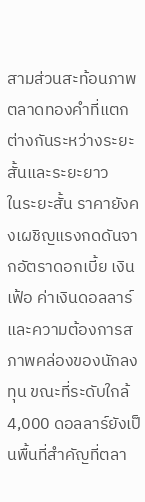สามส่วนสะท้อนภาพตลาดทองคำที่แตกต่างกันระหว่างระยะสั้นและระยะยาว
ในระยะสั้น ราคายังคงเผชิญแรงกดดันจากอัตราดอกเบี้ย เงินเฟ้อ ค่าเงินดอลลาร์ และความต้องการสภาพคล่องของนักลงทุน ขณะที่ระดับใกล้ 4,000 ดอลลาร์ยังเป็นพื้นที่สำคัญที่ตลา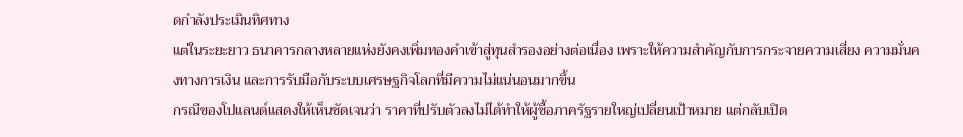ดกำลังประเมินทิศทาง
แต่ในระยะยาว ธนาคารกลางหลายแห่งยังคงเพิ่มทองคำเข้าสู่ทุนสำรองอย่างต่อเนื่อง เพราะให้ความสำคัญกับการกระจายความเสี่ยง ความมั่นคงทางการเงิน และการรับมือกับระบบเศรษฐกิจโลกที่มีความไม่แน่นอนมากขึ้น
กรณีของโปแลนด์แสดงให้เห็นชัดเจนว่า ราคาที่ปรับตัวลงไม่ได้ทำให้ผู้ซื้อภาครัฐรายใหญ่เปลี่ยนเป้าหมาย แต่กลับเปิด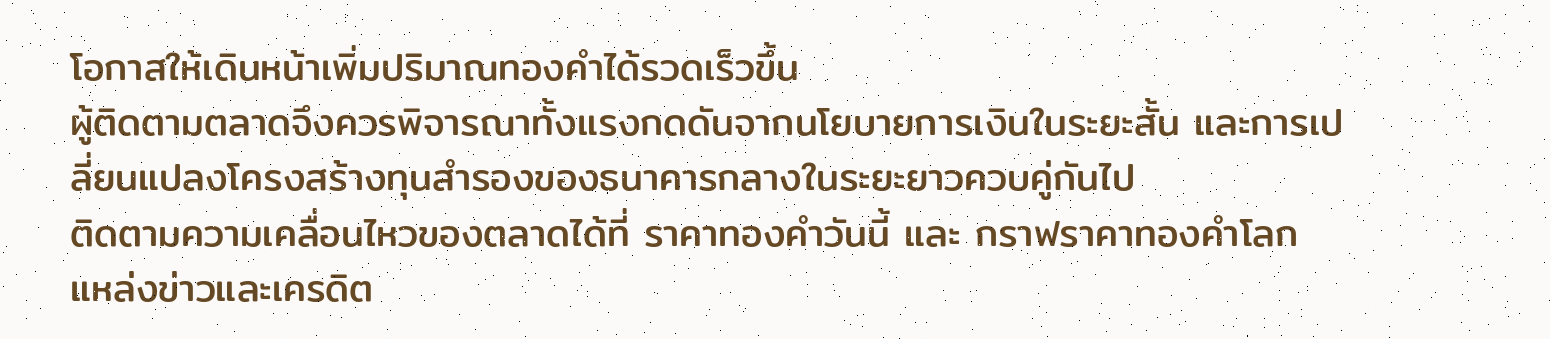โอกาสให้เดินหน้าเพิ่มปริมาณทองคำได้รวดเร็วขึ้น
ผู้ติดตามตลาดจึงควรพิจารณาทั้งแรงกดดันจากนโยบายการเงินในระยะสั้น และการเปลี่ยนแปลงโครงสร้างทุนสำรองของธนาคารกลางในระยะยาวควบคู่กันไป
ติดตามความเคลื่อนไหวของตลาดได้ที่ ราคาทองคำวันนี้ และ กราฟราคาทองคำโลก
แหล่งข่าวและเครดิต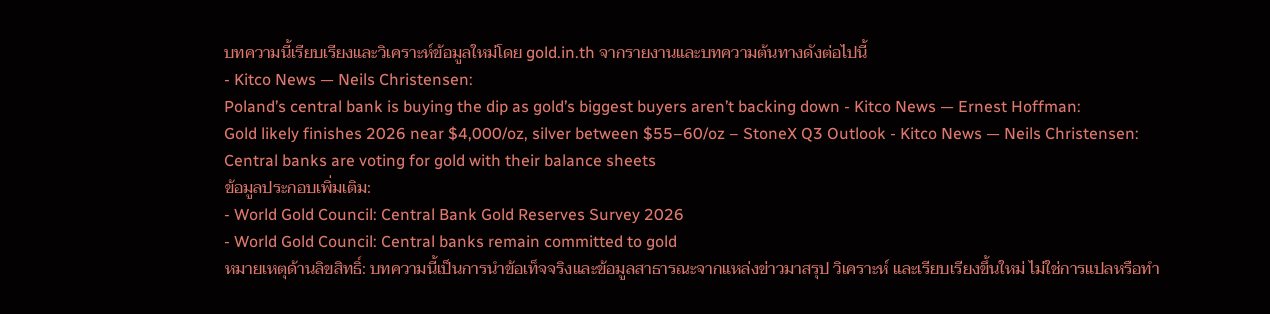บทความนี้เรียบเรียงและวิเคราะห์ข้อมูลใหม่โดย gold.in.th จากรายงานและบทความต้นทางดังต่อไปนี้
- Kitco News — Neils Christensen:
Poland’s central bank is buying the dip as gold’s biggest buyers aren’t backing down - Kitco News — Ernest Hoffman:
Gold likely finishes 2026 near $4,000/oz, silver between $55–60/oz – StoneX Q3 Outlook - Kitco News — Neils Christensen:
Central banks are voting for gold with their balance sheets
ข้อมูลประกอบเพิ่มเติม:
- World Gold Council: Central Bank Gold Reserves Survey 2026
- World Gold Council: Central banks remain committed to gold
หมายเหตุด้านลิขสิทธิ์: บทความนี้เป็นการนำข้อเท็จจริงและข้อมูลสาธารณะจากแหล่งข่าวมาสรุป วิเคราะห์ และเรียบเรียงขึ้นใหม่ ไม่ใช่การแปลหรือทำ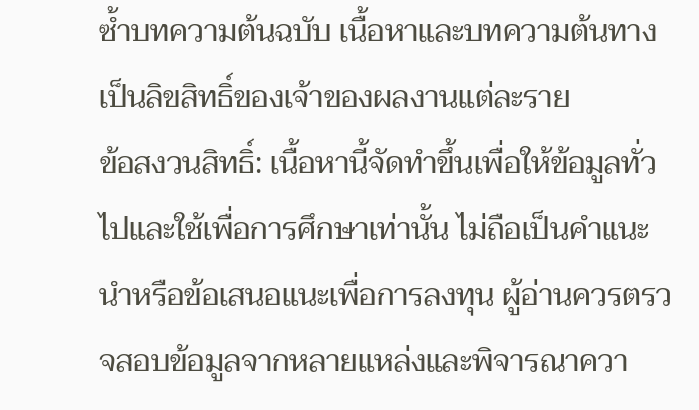ซ้ำบทความต้นฉบับ เนื้อหาและบทความต้นทางเป็นลิขสิทธิ์ของเจ้าของผลงานแต่ละราย
ข้อสงวนสิทธิ์: เนื้อหานี้จัดทำขึ้นเพื่อให้ข้อมูลทั่วไปและใช้เพื่อการศึกษาเท่านั้น ไม่ถือเป็นคำแนะนำหรือข้อเสนอแนะเพื่อการลงทุน ผู้อ่านควรตรวจสอบข้อมูลจากหลายแหล่งและพิจารณาควา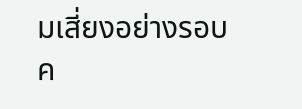มเสี่ยงอย่างรอบค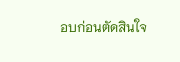อบก่อนตัดสินใจ